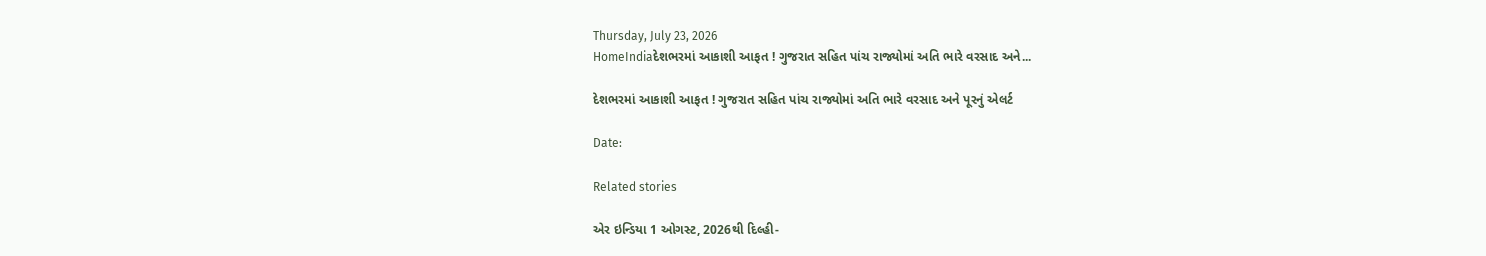Thursday, July 23, 2026
HomeIndiaદેશભરમાં આકાશી આફત ! ગુજરાત સહિત પાંચ રાજ્યોમાં અતિ ભારે વરસાદ અને...

દેશભરમાં આકાશી આફત ! ગુજરાત સહિત પાંચ રાજ્યોમાં અતિ ભારે વરસાદ અને પૂરનું એલર્ટ

Date:

Related stories

એર ઇન્ડિયા 1 ઓગસ્ટ, 2026થી દિલ્હી-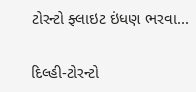ટોરન્ટો ફ્લાઇટ ઇંધણ ભરવા...

દિલ્હી-ટોરન્ટો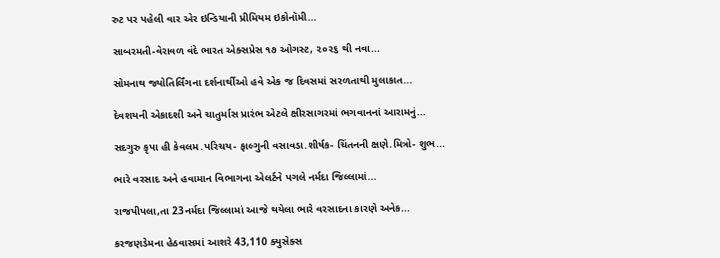રુટ પર પહેલી વાર એર ઇન્ડિયાની પ્રીમિયમ ઇકોનૉમી...

સાબરમતી-વેરાવળ વંદે ભારત એક્સપ્રેસ ૧૭ ઓગસ્ટ, ૨૦૨૬ થી નવા...

સોમનાથ જ્યોતિર્લિંગના દર્શનાર્થીઓ હવે એક જ દિવસમાં સરળતાથી મુલાકાત...

દેવશયની એકાદશી અને ચાતુર્માસ પ્રારંભ એટલે ક્ષીરસાગરમાં ભગવાનનાં આરામનું...

સદગુરુ કૃપા હી કેવલમ.પરિચય- ફાલ્ગુની વસાવડા.શીર્ષક- ચિંતનની ક્ષણે.મિત્રો- શુભ...

ભારે વરસાદ અને હવામાન વિભાગના એલર્ટને પગલે નર્મદા જિલ્લામાં...

રાજપીપલા,તા 23નર્મદા જિલ્લામાં આજે થયેલા ભારે વરસાદના કારણે અનેક...

કરજણડેમના હેઠવાસમાં આશરે 43,110 ક્યુસેક્સ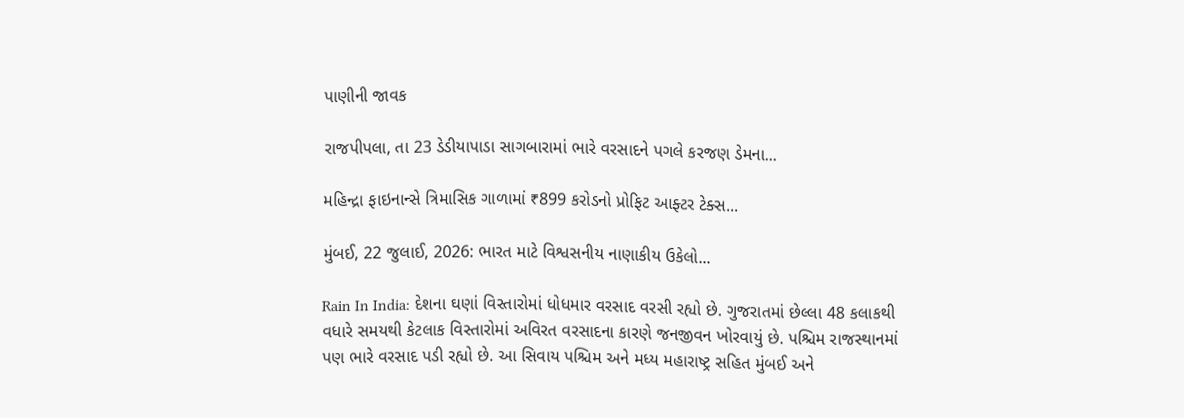પાણીની જાવક

રાજપીપલા, તા 23 ડેડીયાપાડા સાગબારામાં ભારે વરસાદને પગલે કરજણ ડેમના...

મહિન્દ્રા ફાઇનાન્સે ત્રિમાસિક ગાળામાં ₹899 કરોડનો પ્રોફિટ આફ્ટર ટેક્સ...

મુંબઈ, 22 જુલાઈ, 2026: ભારત માટે વિશ્વસનીય નાણાકીય ઉકેલો...

Rain In India: દેશના ઘણાં વિસ્તારોમાં ધોધમાર વરસાદ વરસી રહ્યો છે. ગુજરાતમાં છેલ્લા 48 કલાકથી વધારે સમયથી કેટલાક વિસ્તારોમાં અવિરત વરસાદના કારણે જનજીવન ખોરવાયું છે. પશ્ચિમ રાજસ્થાનમાં પણ ભારે વરસાદ પડી રહ્યો છે. આ સિવાય પશ્ચિમ અને મધ્ય મહારાષ્ટ્ર સહિત મુંબઈ અને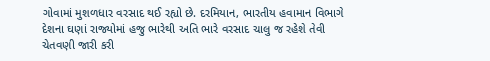ગોવામાં મુશળધાર વરસાદ થઈ રહ્યો છે. દરમિયાન, ભારતીય હવામાન વિભાગે દેશના ઘણાં રાજ્યોમાં હજુ ભારેથી અતિ ભારે વરસાદ ચાલુ જ રહેશે તેવી ચેતવણી જારી કરી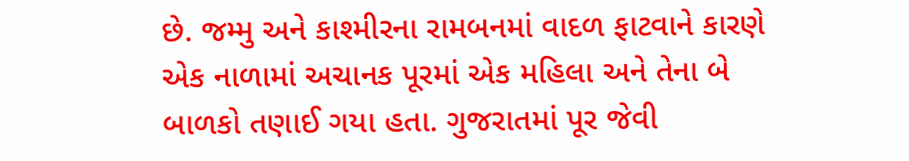છે. જમ્મુ અને કાશ્મીરના રામબનમાં વાદળ ફાટવાને કારણે એક નાળામાં અચાનક પૂરમાં એક મહિલા અને તેના બે બાળકો તણાઈ ગયા હતા. ગુજરાતમાં પૂર જેવી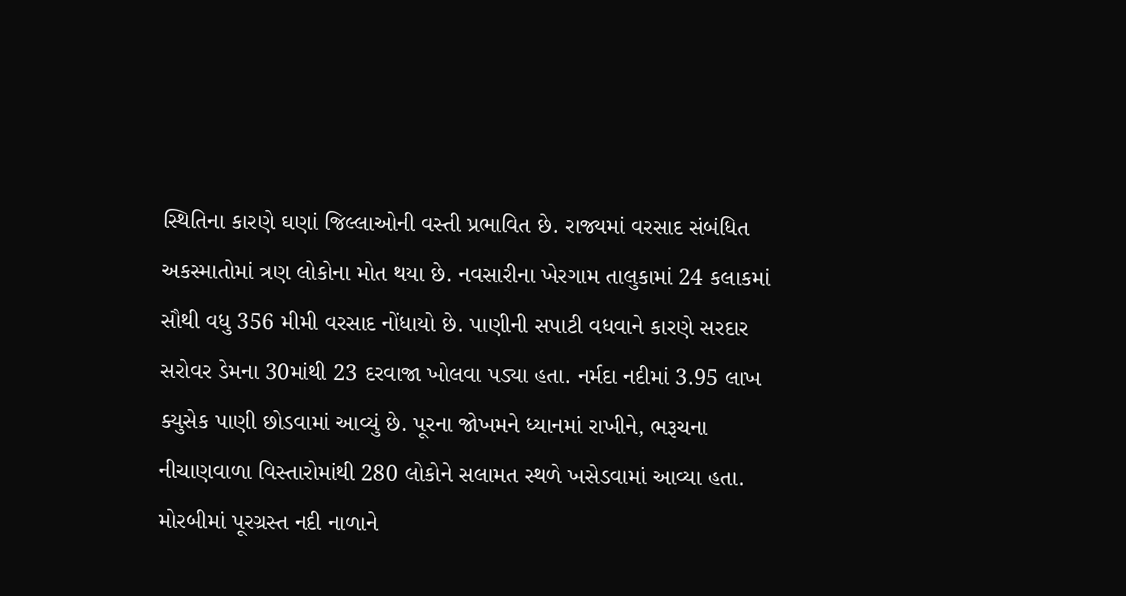સ્થિતિના કારણે ઘણાં જિલ્લાઓની વસ્તી પ્રભાવિત છે. રાજ્યમાં વરસાદ સંબંધિત અકસ્માતોમાં ત્રણ લોકોના મોત થયા છે. નવસારીના ખેરગામ તાલુકામાં 24 કલાકમાં સૌથી વધુ 356 મીમી વરસાદ નોંધાયો છે. પાણીની સપાટી વધવાને કારણે સરદાર સરોવર ડેમના 30માંથી 23 દરવાજા ખોલવા પડ્યા હતા. નર્મદા નદીમાં 3.95 લાખ ક્યુસેક પાણી છોડવામાં આવ્યું છે. પૂરના જોખમને ધ્યાનમાં રાખીને, ભરૂચના નીચાણવાળા વિસ્તારોમાંથી 280 લોકોને સલામત સ્થળે ખસેડવામાં આવ્યા હતા. મોરબીમાં પૂરગ્રસ્ત નદી નાળાને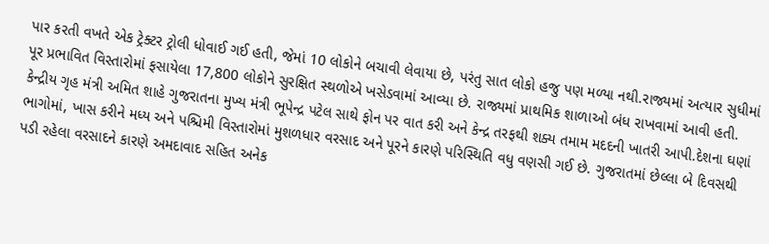પાર કરતી વખતે એક ટ્રેક્ટર ટ્રોલી ધોવાઈ ગઈ હતી, જેમાં 10 લોકોને બચાવી લેવાયા છે, પરંતુ સાત લોકો હજુ પણ મળ્યા નથી.રાજ્યમાં અત્યાર સુધીમાં પૂર પ્રભાવિત વિસ્તારોમાં ફસાયેલા 17,800 લોકોને સુરક્ષિત સ્થળોએ ખસેડવામાં આવ્યા છે. રાજ્યમાં પ્રાથમિક શાળાઓ બંધ રાખવામાં આવી હતી. કેન્દ્રીય ગૃહ મંત્રી અમિત શાહે ગુજરાતના મુખ્ય મંત્રી ભૂપેન્દ્ર પટેલ સાથે ફોન પર વાત કરી અને કેન્દ્ર તરફથી શક્ય તમામ મદદની ખાતરી આપી.દેશના ઘણાં ભાગોમાં, ખાસ કરીને મધ્ય અને પશ્ચિમી વિસ્તારોમાં મુશળધાર વરસાદ અને પૂરને કારણે પરિસ્થિતિ વધુ વણસી ગઈ છે. ગુજરાતમાં છેલ્લા બે દિવસથી પડી રહેલા વરસાદને કારણે અમદાવાદ સહિત અનેક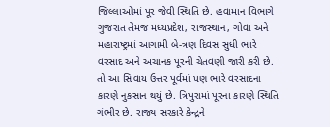જિલ્લાઓમાં પૂર જેવી સ્થિતિ છે. હવામાન વિભાગે ગુજરાત તેમજ મધ્યપ્રદેશ, રાજસ્થાન, ગોવા અને મહારાષ્ટ્રમાં આગામી બે-ત્રણ દિવસ સુધી ભારે વરસાદ અને અચાનક પૂરની ચેતવણી જારી કરી છે. તો આ સિવાય ઉત્તર પૂર્વમાં પણ ભારે વરસાદના કારણે નુકસાન થયું છે. ત્રિપુરામાં પૂરના કારણે સ્થિતિ ગંભીર છે. રાજ્ય સરકારે કેન્દ્રને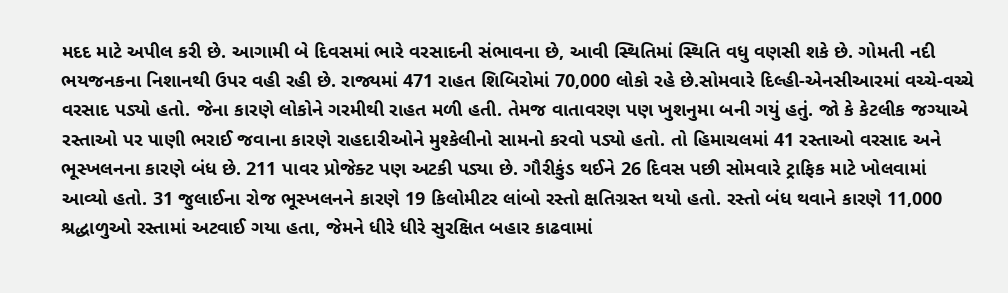મદદ માટે અપીલ કરી છે. આગામી બે દિવસમાં ભારે વરસાદની સંભાવના છે, આવી સ્થિતિમાં સ્થિતિ વધુ વણસી શકે છે. ગોમતી નદી ભયજનકના નિશાનથી ઉપર વહી રહી છે. રાજ્યમાં 471 રાહત શિબિરોમાં 70,000 લોકો રહે છે.સોમવારે દિલ્હી-એનસીઆરમાં વચ્ચે-વચ્ચે વરસાદ પડ્યો હતો. જેના કારણે લોકોને ગરમીથી રાહત મળી હતી. તેમજ વાતાવરણ પણ ખુશનુમા બની ગયું હતું. જો કે કેટલીક જગ્યાએ રસ્તાઓ પર પાણી ભરાઈ જવાના કારણે રાહદારીઓને મુશ્કેલીનો સામનો કરવો પડ્યો હતો. તો હિમાચલમાં 41 રસ્તાઓ વરસાદ અને ભૂસ્ખલનના કારણે બંધ છે. 211 પાવર પ્રોજેક્ટ પણ અટકી પડ્યા છે. ગૌરીકુંડ થઈને 26 દિવસ પછી સોમવારે ટ્રાફિક માટે ખોલવામાં આવ્યો હતો. 31 જુલાઈના રોજ ભૂસ્ખલનને કારણે 19 કિલોમીટર લાંબો રસ્તો ક્ષતિગ્રસ્ત થયો હતો. રસ્તો બંધ થવાને કારણે 11,000 શ્રદ્ધાળુઓ રસ્તામાં અટવાઈ ગયા હતા, જેમને ધીરે ધીરે સુરક્ષિત બહાર કાઢવામાં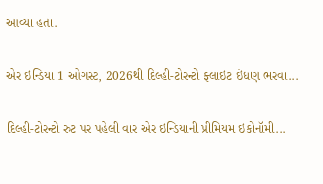આવ્યા હતા.

એર ઇન્ડિયા 1 ઓગસ્ટ, 2026થી દિલ્હી-ટોરન્ટો ફ્લાઇટ ઇંધણ ભરવા...

દિલ્હી-ટોરન્ટો રુટ પર પહેલી વાર એર ઇન્ડિયાની પ્રીમિયમ ઇકોનૉમી...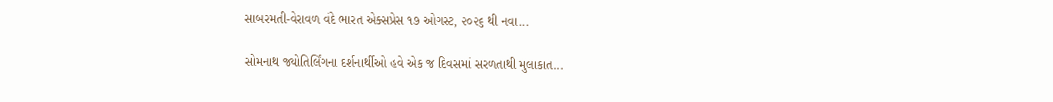સાબરમતી-વેરાવળ વંદે ભારત એક્સપ્રેસ ૧૭ ઓગસ્ટ, ૨૦૨૬ થી નવા...

સોમનાથ જ્યોતિર્લિંગના દર્શનાર્થીઓ હવે એક જ દિવસમાં સરળતાથી મુલાકાત...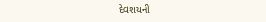દેવશયની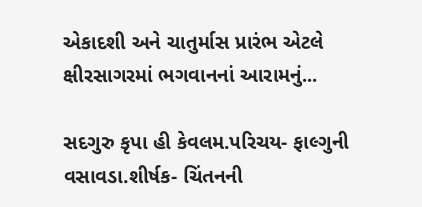એકાદશી અને ચાતુર્માસ પ્રારંભ એટલે ક્ષીરસાગરમાં ભગવાનનાં આરામનું...

સદગુરુ કૃપા હી કેવલમ.પરિચય- ફાલ્ગુની વસાવડા.શીર્ષક- ચિંતનની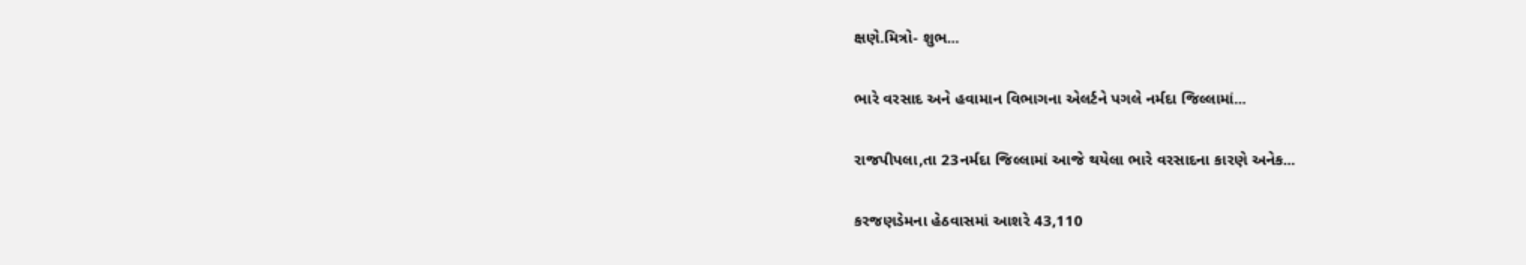ક્ષણે.મિત્રો- શુભ...

ભારે વરસાદ અને હવામાન વિભાગના એલર્ટને પગલે નર્મદા જિલ્લામાં...

રાજપીપલા,તા 23નર્મદા જિલ્લામાં આજે થયેલા ભારે વરસાદના કારણે અનેક...

કરજણડેમના હેઠવાસમાં આશરે 43,110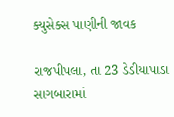ક્યુસેક્સ પાણીની જાવક

રાજપીપલા, તા 23 ડેડીયાપાડા સાગબારામાં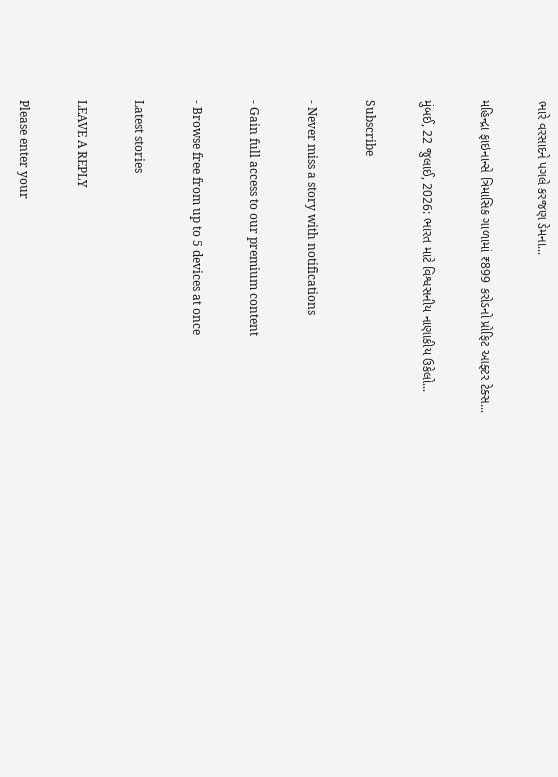ભારે વરસાદને પગલે કરજણ ડેમના...

મહિન્દ્રા ફાઇનાન્સે ત્રિમાસિક ગાળામાં ₹899 કરોડનો પ્રોફિટ આફ્ટર ટેક્સ...

મુંબઈ, 22 જુલાઈ, 2026: ભારત માટે વિશ્વસનીય નાણાકીય ઉકેલો...

Subscribe

- Never miss a story with notifications

- Gain full access to our premium content

- Browse free from up to 5 devices at once

Latest stories

LEAVE A REPLY

Please enter your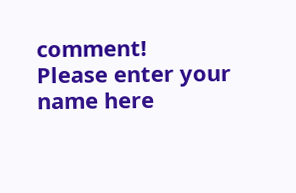comment!
Please enter your name here